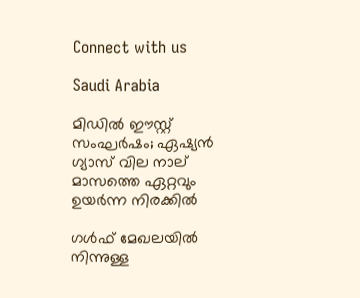Connect with us

Saudi Arabia

മിഡില്‍ ഈസ്റ്റ് സംഘര്‍ഷം; ഏഷ്യന്‍ ഗ്യാസ് വില നാല് മാസത്തെ ഏറ്റവും ഉയര്‍ന്ന നിരക്കില്‍

ഗള്‍ഫ് മേഖലയില്‍ നിന്നുള്ള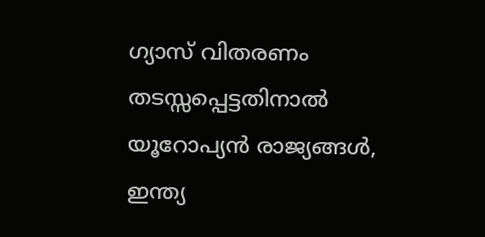ഗ്യാസ് വിതരണം തടസ്സപ്പെട്ടതിനാല്‍ യൂറോപ്യന്‍ രാജ്യങ്ങള്‍, ഇന്ത്യ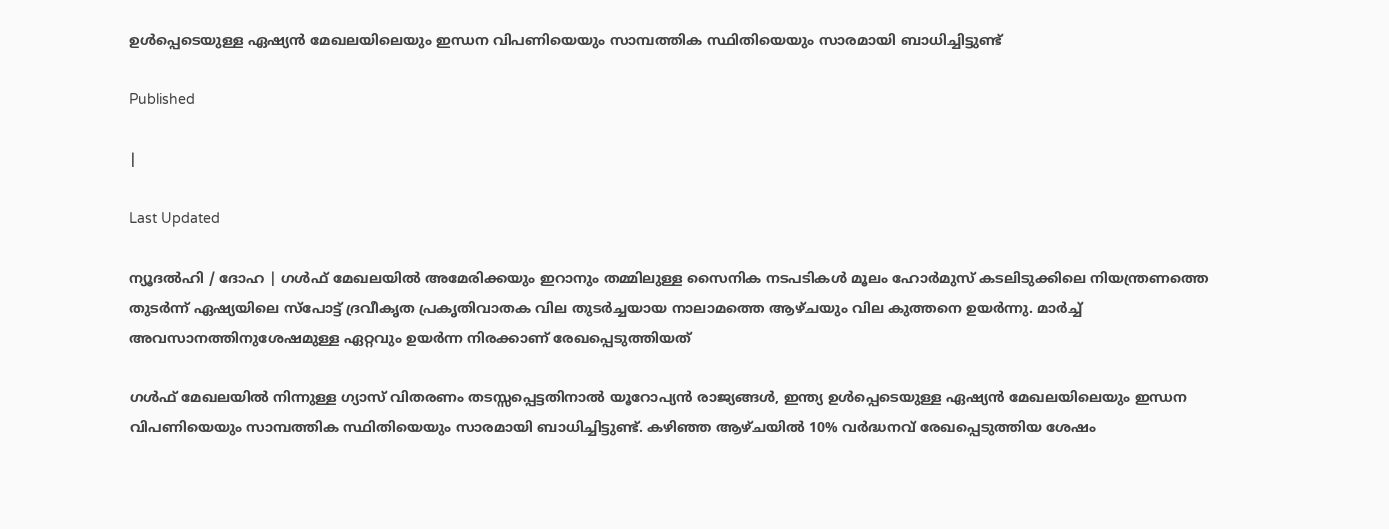ഉള്‍പ്പെടെയുള്ള ഏഷ്യന്‍ മേഖലയിലെയും ഇന്ധന വിപണിയെയും സാമ്പത്തിക സ്ഥിതിയെയും സാരമായി ബാധിച്ചിട്ടുണ്ട്

Published

|

Last Updated

ന്യൂദല്‍ഹി / ദോഹ | ഗള്‍ഫ് മേഖലയില്‍ അമേരിക്കയും ഇറാനും തമ്മിലുള്ള സൈനിക നടപടികള്‍ മൂലം ഹോര്‍മുസ് കടലിടുക്കിലെ നിയന്ത്രണത്തെ തുടര്‍ന്ന് ഏഷ്യയിലെ സ്‌പോട്ട് ദ്രവീകൃത പ്രകൃതിവാതക വില തുടര്‍ച്ചയായ നാലാമത്തെ ആഴ്ചയും വില കുത്തനെ ഉയര്‍ന്നു. മാര്‍ച്ച് അവസാനത്തിനുശേഷമുള്ള ഏറ്റവും ഉയര്‍ന്ന നിരക്കാണ് രേഖപ്പെടുത്തിയത്

ഗള്‍ഫ് മേഖലയില്‍ നിന്നുള്ള ഗ്യാസ് വിതരണം തടസ്സപ്പെട്ടതിനാല്‍ യൂറോപ്യന്‍ രാജ്യങ്ങള്‍, ഇന്ത്യ ഉള്‍പ്പെടെയുള്ള ഏഷ്യന്‍ മേഖലയിലെയും ഇന്ധന വിപണിയെയും സാമ്പത്തിക സ്ഥിതിയെയും സാരമായി ബാധിച്ചിട്ടുണ്ട്. കഴിഞ്ഞ ആഴ്ചയില്‍ 10% വര്‍ദ്ധനവ് രേഖപ്പെടുത്തിയ ശേഷം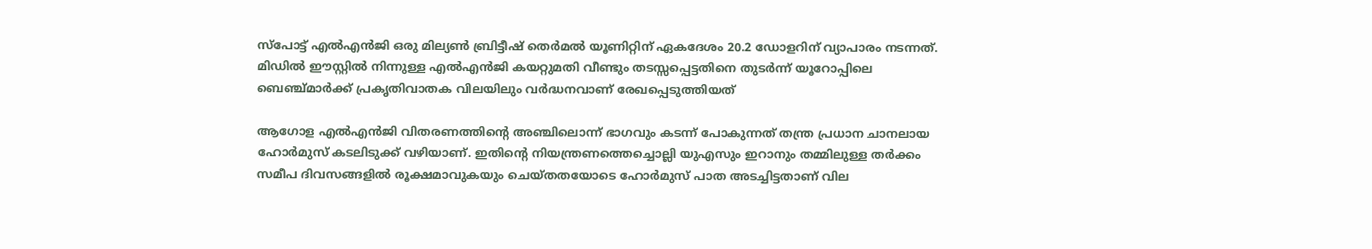സ്‌പോട്ട് എല്‍എന്‍ജി ഒരു മില്യണ്‍ ബ്രിട്ടീഷ് തെര്‍മല്‍ യൂണിറ്റിന് ഏകദേശം 20.2 ഡോളറിന് വ്യാപാരം നടന്നത്. മിഡില്‍ ഈസ്റ്റില്‍ നിന്നുള്ള എല്‍എന്‍ജി കയറ്റുമതി വീണ്ടും തടസ്സപ്പെട്ടതിനെ തുടര്‍ന്ന് യൂറോപ്പിലെ ബെഞ്ച്മാര്‍ക്ക് പ്രകൃതിവാതക വിലയിലും വര്‍ദ്ധനവാണ് രേഖപ്പെടുത്തിയത്

ആഗോള എല്‍എന്‍ജി വിതരണത്തിന്റെ അഞ്ചിലൊന്ന് ഭാഗവും കടന്ന് പോകുന്നത് തന്ത്ര പ്രധാന ചാനലായ ഹോര്‍മുസ് കടലിടുക്ക് വഴിയാണ്. ഇതിന്റെ നിയന്ത്രണത്തെച്ചൊല്ലി യുഎസും ഇറാനും തമ്മിലുള്ള തര്‍ക്കം സമീപ ദിവസങ്ങളില്‍ രൂക്ഷമാവുകയും ചെയ്തതയോടെ ഹോര്‍മുസ് പാത അടച്ചിട്ടതാണ് വില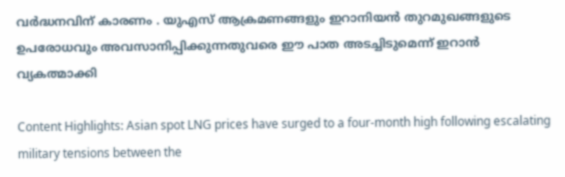വര്‍ദ്ധനവിന് കാരണം . യുഎസ് ആക്രമണങ്ങളും ഇറാനിയന്‍ തുറമുഖങ്ങളുടെ ഉപരോധവും അവസാനിപ്പിക്കുന്നതുവരെ ഈ പാത അടച്ചിടുമെന്ന് ഇറാന്‍ വ്യകത്മാക്കി

Content Highlights: Asian spot LNG prices have surged to a four-month high following escalating military tensions between the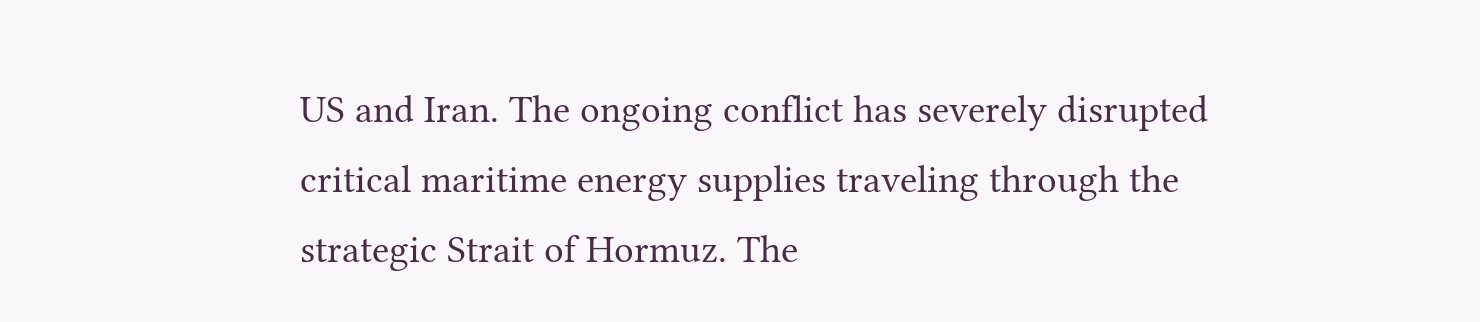US and Iran. The ongoing conflict has severely disrupted critical maritime energy supplies traveling through the strategic Strait of Hormuz. The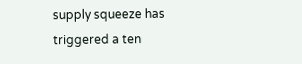supply squeeze has triggered a ten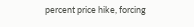percent price hike, forcing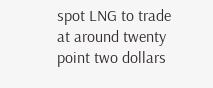spot LNG to trade at around twenty point two dollars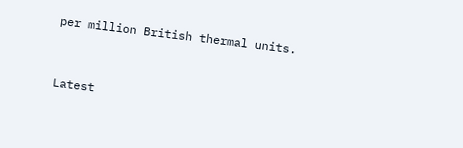per million British thermal units.



Latest